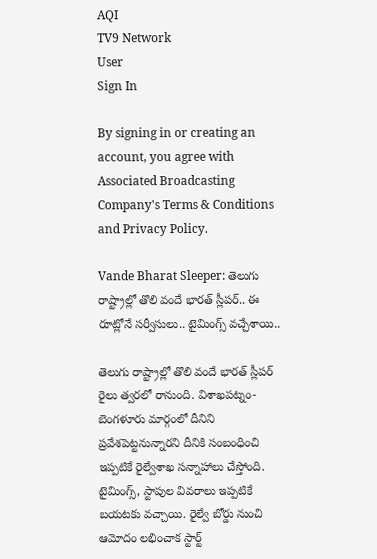AQI
TV9 Network
User
Sign In

By signing in or creating an account, you agree with Associated Broadcasting Company's Terms & Conditions and Privacy Policy.

Vande Bharat Sleeper: తెలుగు రాష్ట్రాల్లో తొలి వందే భారత్ స్లీపర్.. ఈ రూట్లోనే సర్వీసులు.. టైమింగ్స్ వచ్చేశాయి..

తెలుగు రాష్ట్రాల్లో తొలి వందే భారత్ స్లీపర్ రైలు త్వరలో రానుంది. విశాఖపట్నం-బెంగళూరు మార్గంలో దీనిని ప్రవేశపెట్టనున్నారని దీనికి సంబంధించి ఇప్పటికే రైల్వేశాఖ సన్నాహాలు చేస్తోంది. టైమింగ్స్, స్టాపుల వివరాలు ఇప్పటికే బయటకు వచ్చాయి. రైల్వే బోర్డు నుంచి ఆమోదం లభించాక స్టార్ట్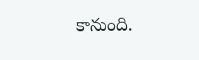కానుంది.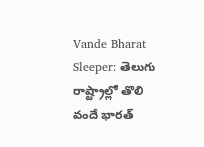Vande Bharat Sleeper: తెలుగు రాష్ట్రాల్లో తొలి వందే భారత్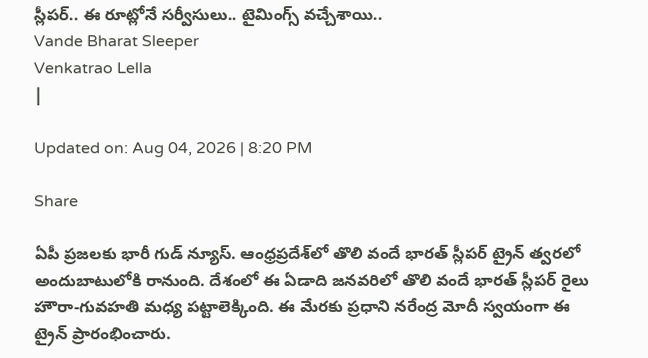స్లీపర్.. ఈ రూట్లోనే సర్వీసులు.. టైమింగ్స్ వచ్చేశాయి..
Vande Bharat Sleeper
Venkatrao Lella
|

Updated on: Aug 04, 2026 | 8:20 PM

Share

ఏపీ ప్రజలకు భారీ గుడ్ న్యూస్. ఆంధ్రప్రదేశ్‌లో తొలి వందే భారత్ స్లీపర్ ట్రైన్ త్వరలో అందుబాటులోకి రానుంది. దేశంలో ఈ ఏడాది జనవరిలో తొలి వందే భారత్ స్లీపర్ రైలు హౌరా-గువహతి మధ్య పట్టాలెక్కింది. ఈ మేరకు ప్రధాని నరేంద్ర మోదీ స్వయంగా ఈ ట్రైన్ ప్రారంభించారు.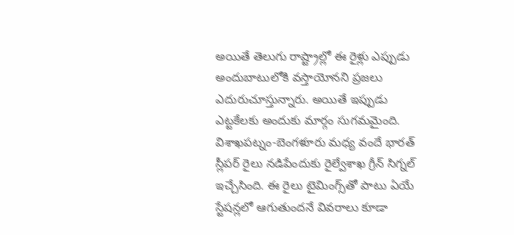అయితే తెలుగు రాష్ట్రాల్లో ఈ రైళ్లు ఎప్పుడు అందుబాటులోకి వస్తాయోనని ప్రజలు ఎదురుచూస్తున్నారు. అయితే ఇప్పుడు ఎట్టకేలకు అందుకు మార్గం సుగమమైంది. విశాఖపట్నం-బెంగళూరు మధ్య వందే భారత్ స్లీపర్ రైలు నడిపేందుకు రైల్వేశాఖ గ్రీన్ సిగ్నల్ ఇచ్చేసింది. ఈ రైలు టైమింగ్స్‌తో పాటు ఏయే స్టేషన్లలో ఆగుతుందనే వివరాలు కూడా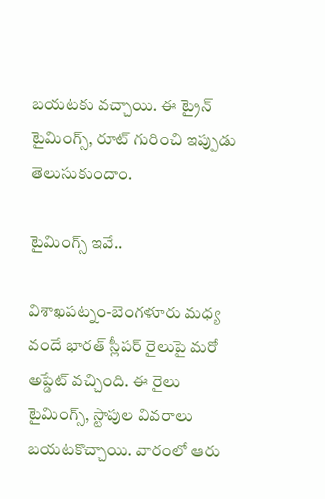బయటకు వచ్చాయి. ఈ ట్రైన్ టైమింగ్స్, రూట్ గురించి ఇప్పుడు తెలుసుకుందాం.

టైమింగ్స్ ఇవే..

విశాఖపట్నం-బెంగళూరు మధ్య వందే భారత్ స్లీపర్ రైలుపై మరో అప్డేట్ వచ్చింది. ఈ రైలు టైమింగ్స్, స్టాపుల వివరాలు బయటకొచ్చాయి. వారంలో ఆరు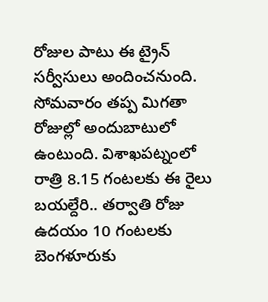రోజుల పాటు ఈ ట్రైన్ సర్వీసులు అందించనుంది. సోమవారం తప్ప మిగతా రోజుల్లో అందుబాటులో ఉంటుంది. విశాఖపట్నంలో రాత్రి 8.15 గంటలకు ఈ రైలు బయల్దేరి.. తర్వాతి రోజు ఉదయం 10 గంటలకు బెంగళూరుకు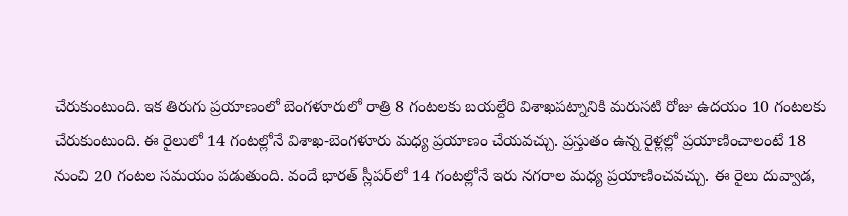చేరుకుంటుంది. ఇక తిరుగు ప్రయాణంలో బెంగళూరులో రాత్రి 8 గంటలకు బయల్దేరి విశాఖపట్నానికి మరుసటి రోజు ఉదయం 10 గంటలకు చేరుకుంటుంది. ఈ రైలులో 14 గంటల్లోనే విశాఖ-బెంగళూరు మధ్య ప్రయాణం చేయవచ్చు. ప్రస్తుతం ఉన్న రైళ్లల్లో ప్రయాణించాలంటే 18 నుంచి 20 గంటల సమయం పడుతుంది. వందే భారత్ స్లీపర్‌లో 14 గంటల్లోనే ఇరు నగరాల మధ్య ప్రయాణించవచ్చు. ఈ రైలు దువ్వాడ,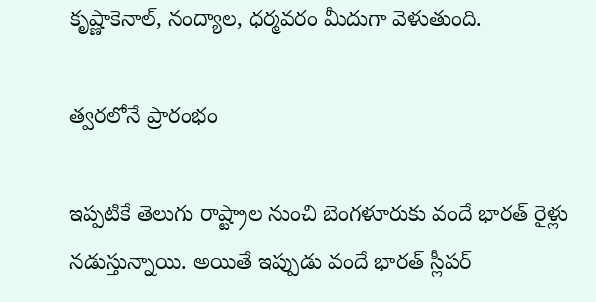కృష్ణాకెనాల్, నంద్యాల, ధర్మవరం మీదుగా వెళుతుంది.

త్వరలోనే ప్రారంభం

ఇప్పటికే తెలుగు రాష్ట్రాల నుంచి బెంగళూరుకు వందే భారత్ రైళ్లు నడుస్తున్నాయి. అయితే ఇప్పుడు వందే భారత్ స్లీపర్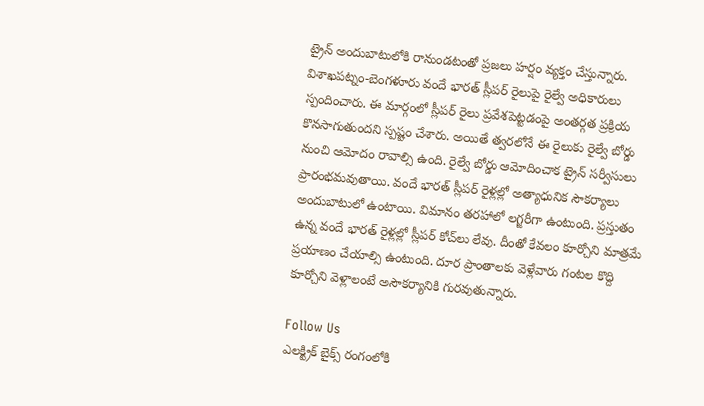ట్రైన్ అందుబాటులోకి రానుండటంతో ప్రజలు హర్షం వ్యక్తం చేస్తున్నారు. విశాఖపట్నం-బెంగళూరు వందే భారత్ స్లీపర్ రైలుపై రైల్వే అధికారులు స్పందించారు. ఈ మార్గంలో స్లీపర్ రైలు ప్రవేశపెట్టడంపై అంతర్గత ప్రక్రియ కొనసాగుతుందని స్పష్టం చేశారు. అయితే త్వరలోనే ఈ రైలుకు రైల్వే బోర్డు నుంచి ఆమోదం రావాల్సి ఉంది. రైల్వే బోర్డు ఆమోదించాక ట్రైన్ సర్వీసులు ప్రారంభమవుతాయి. వందే భారత్ స్లీపర్ రైళ్లల్లో అత్యాధునిక సౌకర్యాలు అందుబాటులో ఉంటాయి. విమానం తరహాలో లగ్జరీగా ఉంటుంది. ప్రస్తుతం ఉన్న వందే భారత్ రైళ్లల్లో స్లీపర్ కోచ్‌లు లేవు. దీంతో కేవలం కూర్చోని మాత్రమే ప్రయాణం చేయాల్సి ఉంటుంది. దూర ప్రాంతాలకు వెళ్లేవారు గంటల కొద్ది కూర్చోని వెళ్లాలంటే అసౌకర్యానికి గురవుతున్నారు.

Follow Us
ఎలక్ట్రిక్ బైక్స్ రంగంలోకి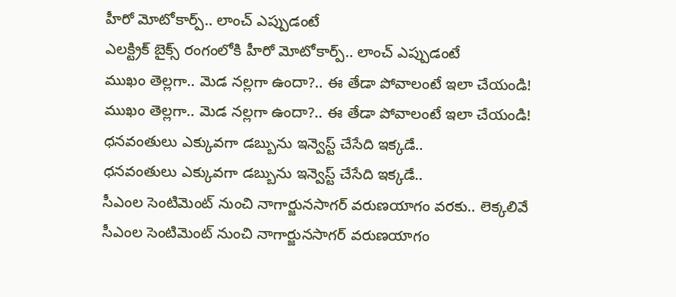హీరో మోటోకార్ప్.. లాంచ్ ఎప్పుడంటే
ఎలక్ట్రిక్ బైక్స్ రంగంలోకి హీరో మోటోకార్ప్.. లాంచ్ ఎప్పుడంటే
ముఖం తెల్లగా.. మెడ నల్లగా ఉందా?.. ఈ తేడా పోవాలంటే ఇలా చేయండి!
ముఖం తెల్లగా.. మెడ నల్లగా ఉందా?.. ఈ తేడా పోవాలంటే ఇలా చేయండి!
ధనవంతులు ఎక్కువగా డబ్బును ఇన్వెస్ట్‌ చేసేది ఇక్కడే..
ధనవంతులు ఎక్కువగా డబ్బును ఇన్వెస్ట్‌ చేసేది ఇక్కడే..
సీఎంల సెంటిమెంట్‌ నుంచి నాగార్జునసాగర్‌ వరుణయాగం వరకు.. లెక్కలివే
సీఎంల సెంటిమెంట్‌ నుంచి నాగార్జునసాగర్‌ వరుణయాగం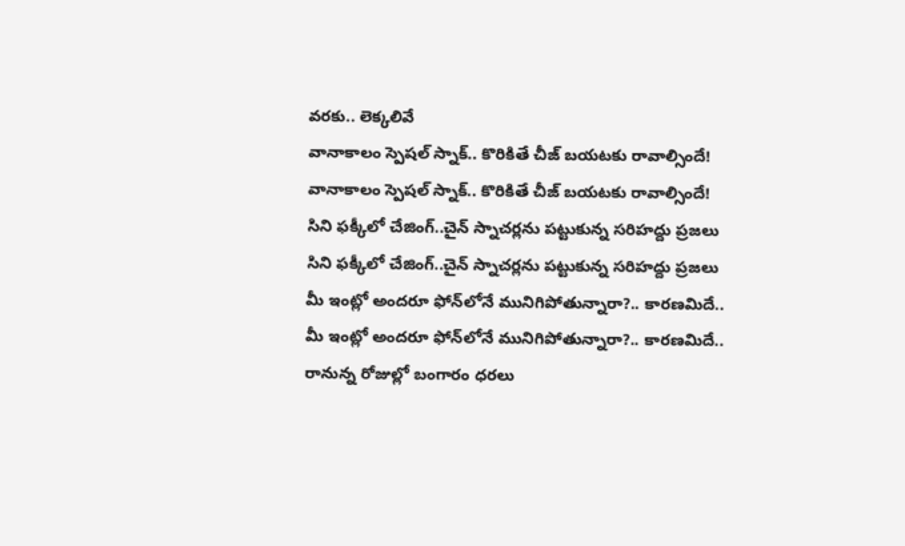వరకు.. లెక్కలివే
వానాకాలం స్పెషల్ స్నాక్.. కొరికితే చీజ్ బయటకు రావాల్సిందే!
వానాకాలం స్పెషల్ స్నాక్.. కొరికితే చీజ్ బయటకు రావాల్సిందే!
సిని ఫక్కీలో చేజింగ్..చైన్ స్నాచర్లను పట్టుకున్న సరిహద్దు ప్రజలు
సిని ఫక్కీలో చేజింగ్..చైన్ స్నాచర్లను పట్టుకున్న సరిహద్దు ప్రజలు
మీ ఇంట్లో అందరూ ఫోన్‌లోనే మునిగిపోతున్నారా?.. కారణమిదే..
మీ ఇంట్లో అందరూ ఫోన్‌లోనే మునిగిపోతున్నారా?.. కారణమిదే..
రానున్న రోజుల్లో బంగారం ధరలు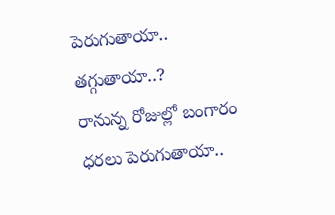పెరుగుతాయా.. తగ్గుతాయా..?
రానున్న రోజుల్లో బంగారం ధరలు పెరుగుతాయా..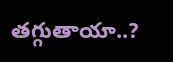తగ్గుతాయా..?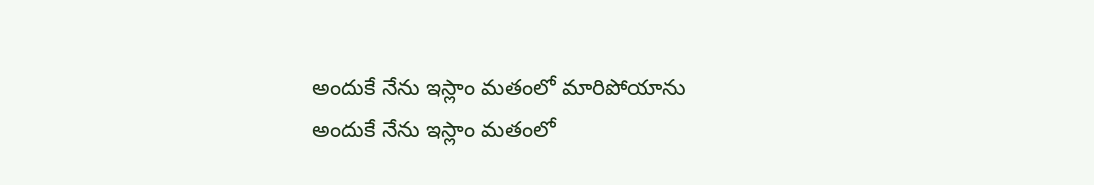అందుకే నేను ఇస్లాం మతంలో మారిపోయాను
అందుకే నేను ఇస్లాం మతంలో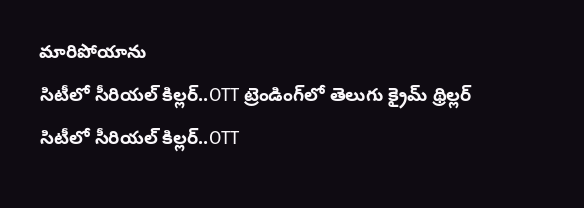మారిపోయాను
సిటీలో సీరియల్ కిల్లర్..OTT ట్రెండింగ్‌లో తెలుగు క్రైమ్ థ్రిల్లర్
సిటీలో సీరియల్ కిల్లర్..OTT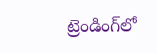ట్రెండింగ్‌లో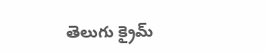తెలుగు క్రైమ్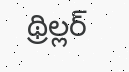థ్రిల్లర్